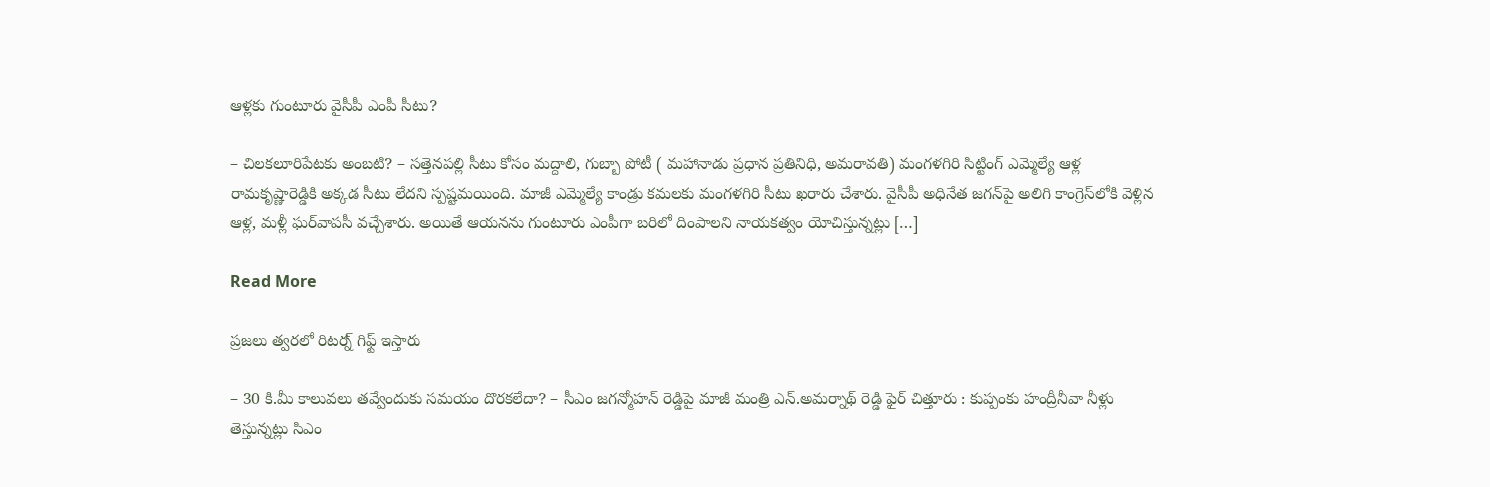ఆళ్లకు గుంటూరు వైసీపీ ఎంపీ సీటు?

– చిలకలూరిపేటకు అంబటి? – సత్తెనపల్లి సీటు కోసం మద్దాలి, గుబ్బా పోటీ ( మహానాడు ప్రధాన ప్రతినిధి, అమరావతి) మంగళగిరి సిట్టింగ్ ఎమ్మెల్యే ఆళ్ల రామకృష్ణారెడ్డికి అక్కడ సీటు లేదని స్పష్టమయింది. మాజీ ఎమ్మెల్యే కాండ్రు కమలకు మంగళగిరి సీటు ఖరారు చేశారు. వైసీపీ అధినేత జగన్‌పై అలిగి కాంగ్రెస్‌లోకి వెళ్లిన ఆళ్ల, మళ్లీ ఘర్‌వాపసీ వచ్చేశారు. అయితే ఆయనను గుంటూరు ఎంపీగా బరిలో దింపాలని నాయకత్వం యోచిస్తున్నట్లు […]

Read More

ప్రజలు త్వరలో రిటర్న్ గిఫ్ట్ ఇస్తారు

– 30 కి.మీ కాలువలు తవ్వేందుకు సమయం దొరకలేదా? – సీఎం జగన్మోహన్ రెడ్డిపై మాజీ మంత్రి ఎన్.అమర్నాథ్ రెడ్డి ఫైర్ చిత్తూరు : కుప్పంకు హంద్రీనీవా నీళ్లు తెస్తున్నట్లు సిఎం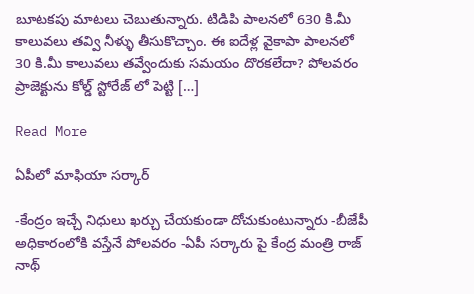బూటకపు మాటలు చెబుతున్నారు. టిడిపి పాలనలో 630 కి.మీ కాలువలు తవ్వి నీళ్ళు తీసుకొచ్చాం. ఈ ఐదేళ్ల వైకాపా పాలనలో 30 కి.మీ కాలువలు తవ్వేందుకు సమయం దొరకలేదా? పోలవరం ప్రాజెక్టును కోల్డ్ స్టోరేజ్ లో పెట్టి […]

Read More

ఏపీలో మాఫియా సర్కార్

-కేంద్రం ఇచ్చే నిధులు ఖర్చు చేయకుండా దోచుకుంటున్నారు -బీజేపీ అధికారంలోకి వస్తేనే పోలవరం -ఏపీ సర్కారు పై కేంద్ర మంత్రి రాజ్ నాథ్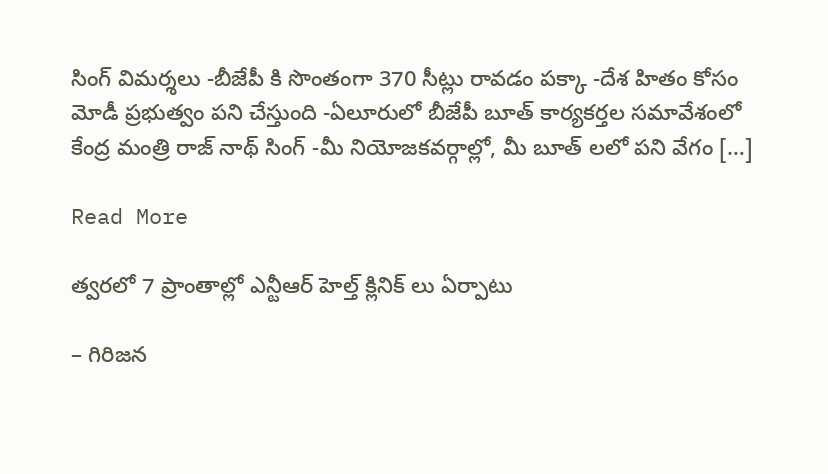సింగ్ విమర్శలు -బీజేపీ కి సొంతంగా 370 సీట్లు రావడం పక్కా -దేశ హితం కోసం మోడీ ప్రభుత్వం పని చేస్తుంది -ఏలూరులో బీజేపీ బూత్ కార్యకర్తల సమావేశంలో కేంద్ర మంత్రి రాజ్ నాథ్ సింగ్ -మీ నియోజకవర్గాల్లో, మీ బూత్ లలో పని వేగం […]

Read More

త్వరలో 7 ప్రాంతాల్లో ఎన్టీఆర్ హెల్త్ క్లినిక్ లు ఏర్పాటు

– గిరిజన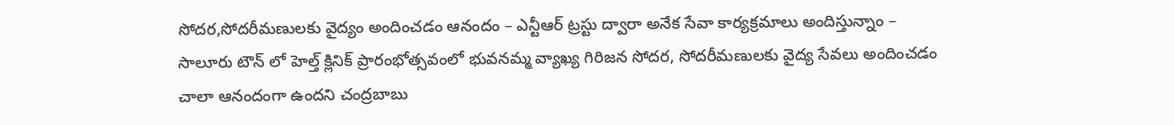సోదర,సోదరీమణులకు వైద్యం అందించడం ఆనందం – ఎన్టీఆర్ ట్రస్టు ద్వారా అనేక సేవా కార్యక్రమాలు అందిస్తున్నాం – సాలూరు టౌన్ లో హెల్త్ క్లినిక్ ప్రారంభోత్సవంలో భువనమ్మ వ్యాఖ్య గిరిజన సోదర, సోదరీమణులకు వైద్య సేవలు అందించడం చాలా ఆనందంగా ఉందని చంద్రబాబు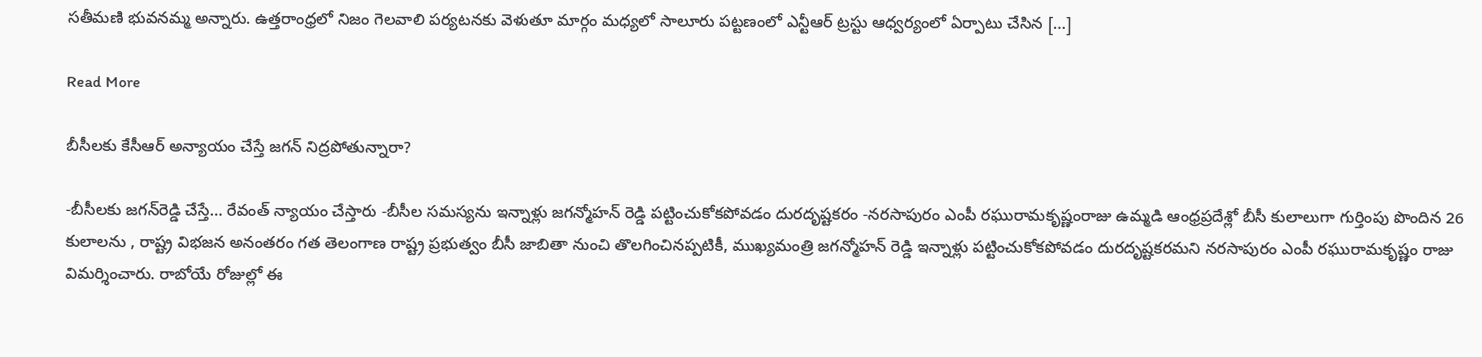సతీమణి భువనమ్మ అన్నారు. ఉత్తరాంధ్రలో నిజం గెలవాలి పర్యటనకు వెళుతూ మార్గం మధ్యలో సాలూరు పట్టణంలో ఎన్టీఆర్ ట్రస్టు ఆధ్వర్యంలో ఏర్పాటు చేసిన […]

Read More

బీసీలకు కేసీఆర్ అన్యాయం చేస్తే జగన్ నిద్రపోతున్నారా?

-బీసీలకు జగన్‌రెడ్డి చేస్తే… రేవంత్ న్యాయం చేస్తారు -బీసీల సమస్యను ఇన్నాళ్లు జగన్మోహన్ రెడ్డి పట్టించుకోకపోవడం దురదృష్టకరం -నరసాపురం ఎంపీ రఘురామకృష్ణంరాజు ఉమ్మడి ఆంధ్రప్రదేశ్లో బీసీ కులాలుగా గుర్తింపు పొందిన 26 కులాలను , రాష్ట్ర విభజన అనంతరం గత తెలంగాణ రాష్ట్ర ప్రభుత్వం బీసీ జాబితా నుంచి తొలగించినప్పటికీ, ముఖ్యమంత్రి జగన్మోహన్ రెడ్డి ఇన్నాళ్లు పట్టించుకోకపోవడం దురదృష్టకరమని నరసాపురం ఎంపీ రఘురామకృష్ణం రాజు విమర్శించారు. రాబోయే రోజుల్లో ఈ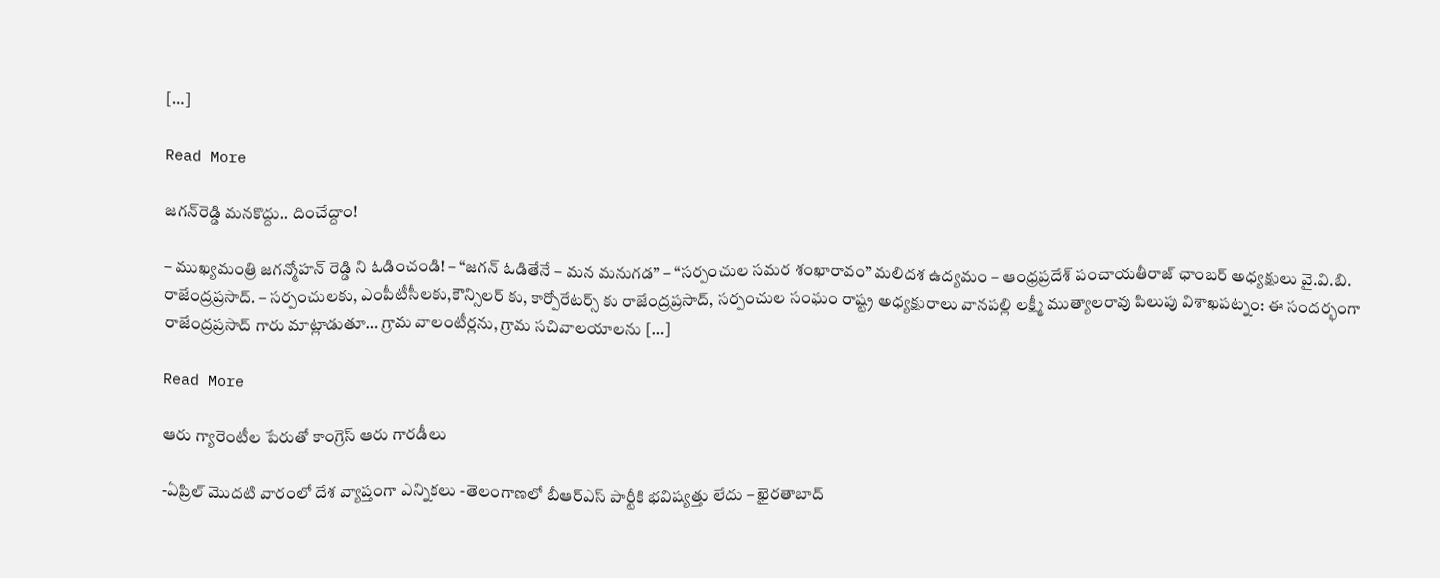[…]

Read More

జగన్‌రెడ్డి మనకొద్దు.. దించేద్దాం!

– ముఖ్యమంత్రి జగన్మోహన్ రెడ్డి ని ఓడించండి! – “జగన్ ఓడితేనే – మన మనుగడ” – “సర్పంచుల సమర శంఖారావం” మలిదశ ఉద్యమం – ఆంధ్రప్రదేశ్ పంచాయతీరాజ్ ఛాంబర్ అధ్యక్షులు వై.వి.బి. రాజేంద్రప్రసాద్. – సర్పంచులకు, ఎంపీటీసీలకు,కౌన్సిలర్ కు, కార్పోరేటర్స్ కు రాజేంద్రప్రసాద్, సర్పంచుల సంఘం రాష్ట్ర అధ్యక్షురాలు వానపల్లి లక్ష్మీ ముత్యాలరావు పిలుపు విశాఖపట్నం: ఈ సందర్భంగా రాజేంద్రప్రసాద్ గారు మాట్లాడుతూ… గ్రామ వాలంటీర్లను, గ్రామ సచివాలయాలను […]

Read More

ఆరు గ్యారెంటీల పేరుతో కాంగ్రెస్ ఆరు గారడీలు

-ఏప్రిల్ మెుదటి వారంలో దేశ వ్యాప్తంగా ఎన్నికలు -తెలంగాణలో బీఆర్ఎస్ పార్టీకి భవిష్యత్తు లేదు – ఖైరతాబాద్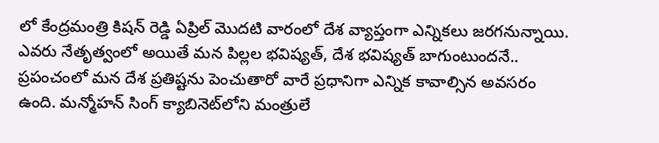లో కేంద్రమంత్రి కిషన్ రెడ్డి ఏప్రిల్ మెుదటి వారంలో దేశ వ్యాప్తంగా ఎన్నికలు జరగనున్నాయి. ఎవరు నేతృత్వంలో అయితే మన పిల్లల భవిష్యత్, దేశ భవిష్యత్ బాగుంటుందనే.. ప్రపంచంలో మన దేశ ప్రతిష్టను పెంచుతారో వారే ప్రధానిగా ఎన్నిక కావాల్సిన అవసరం ఉంది. మన్మోహన్ సింగ్ క్యాబినెట్‌లోని మంత్రులే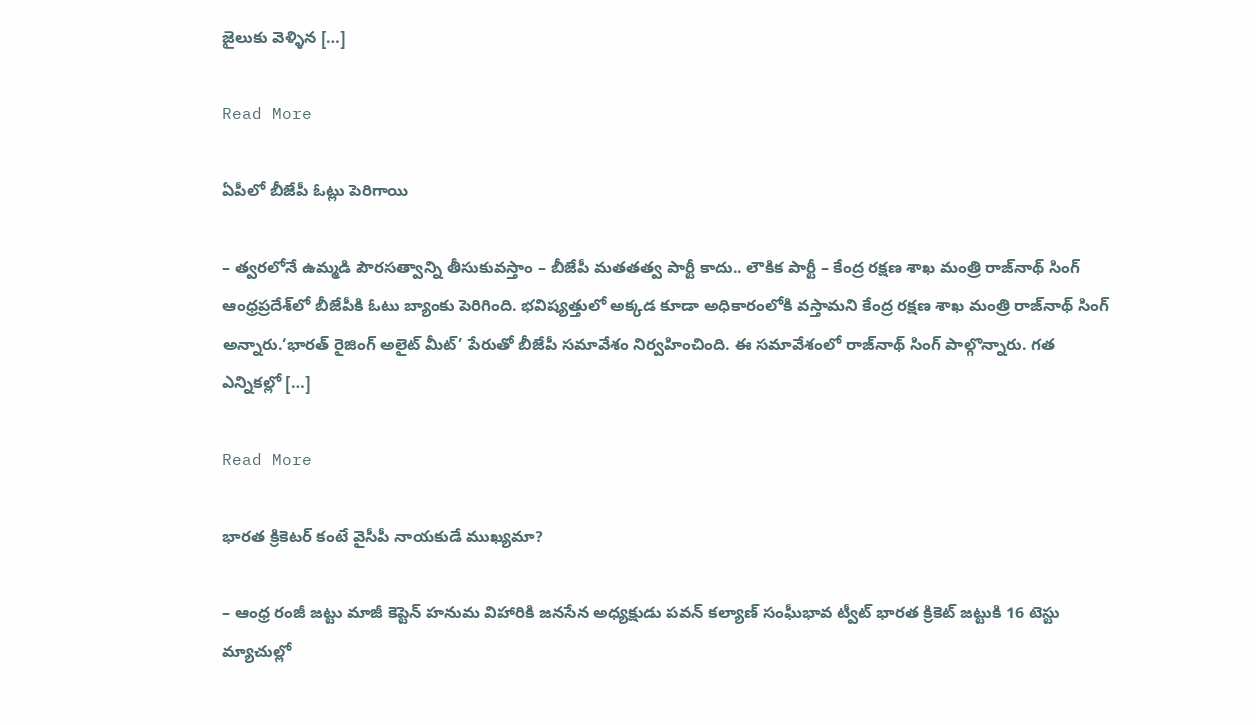జైలుకు వెళ్ళిన […]

Read More

ఏపీలో బీజేపీ ఓట్లు పెరిగాయి

– త్వరలోనే ఉమ్మడి పౌరసత్వాన్ని తీసుకువస్తాం – బీజేపీ మతతత్వ పార్టీ కాదు.. లౌకిక పార్టీ – కేంద్ర రక్షణ శాఖ మంత్రి రాజ్‌నాథ్ సింగ్ ఆంధ్రప్రదేశ్‌లో బీజేపీకి ఓటు బ్యాంకు పెరిగింది. భవిష్యత్తులో అక్కడ కూడా అధికారంలోకి వస్తామని కేంద్ర రక్షణ శాఖ మంత్రి రాజ్‌నాథ్ సింగ్ అన్నారు.‘భారత్ రైజింగ్ అలైట్‌ మీట్’ పేరుతో బీజేపీ సమావేశం నిర్వహించింది. ఈ సమావేశంలో రాజ్‌నాథ్ సింగ్ పాల్గొన్నారు. గత ఎన్నికల్లో […]

Read More

భారత క్రికెటర్ కంటే వైసీపీ నాయకుడే ముఖ్యమా?

– ఆంధ్ర రంజీ జట్టు మాజీ కెప్టెన్ హనుమ విహారికి జనసేన అధ్యక్షుడు పవన్ కల్యాణ్ సంఘీభావ ట్వీట్ భారత క్రికెట్ జట్టుకి 16 టెస్టు మ్యాచుల్లో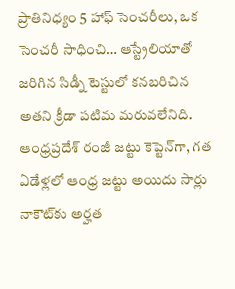ప్రాతినిధ్యం 5 హాఫ్ సెంచరీలు, ఒక సెంచరీ సాధించి… ఆస్ట్రేలియాతో జరిగిన సిడ్నీ టెస్టులో కనబరిచిన అతని క్రీడా పటిమ మరువలేనిది. ఆంధ్రప్రదేశ్ రంజీ జట్టు కెప్టెన్‌గా, గత ఏడేళ్లలో ఆంధ్ర జట్టు అయిదు సార్లు నాకౌట్‌కు అర్హత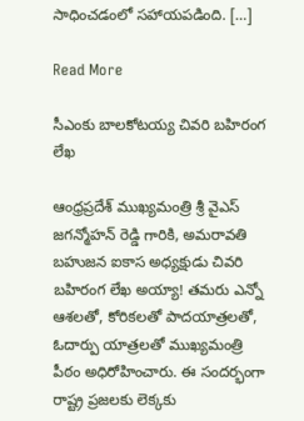సాధించడంలో సహాయపడింది. […]

Read More

సీఎంకు బాలకోటయ్య చివరి బహిరంగ లేఖ

ఆంధ్రప్రదేశ్ ముఖ్యమంత్రి శ్రీ వైఎస్ జగన్మోహన్ రెడ్డి గారికి, అమరావతి బహుజన ఐకాస అధ్యక్షుడు చివరి బహిరంగ లేఖ అయ్యా! తమరు ఎన్నో ఆశలతో, కోరికలతో పాదయాత్రలతో, ఓదార్పు యాత్రలతో ముఖ్యమంత్రి పీఠం అధిరోహించారు. ఈ సందర్భంగా రాష్ట్ర ప్రజలకు లెక్కకు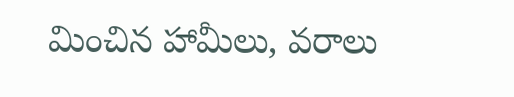మించిన హామీలు, వరాలు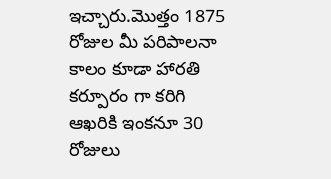ఇచ్చారు.మొత్తం 1875 రోజుల మీ పరిపాలనా కాలం కూడా హారతి కర్పూరం గా కరిగి ఆఖరికి ఇంకనూ 30 రోజులు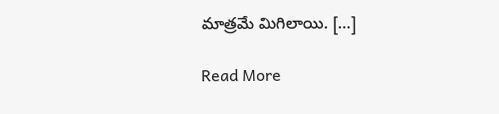మాత్రమే మిగిలాయి. […]

Read More